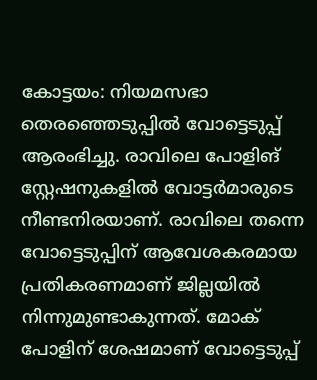കോട്ടയം: നിയമസഭാ തെരഞ്ഞെടുപ്പിൽ വോട്ടെടുപ്പ് ആരംഭിച്ചു. രാവിലെ പോളിങ് സ്റ്റേഷനുകളിൽ വോട്ടർമാരുടെ നീണ്ടനിരയാണ്. രാവിലെ തന്നെ വോട്ടെടുപ്പിന് ആവേശകരമായ പ്രതികരണമാണ് ജില്ലയിൽ നിന്നുമുണ്ടാകുന്നത്. മോക് പോളിന് ശേഷമാണ് വോട്ടെടുപ്പ്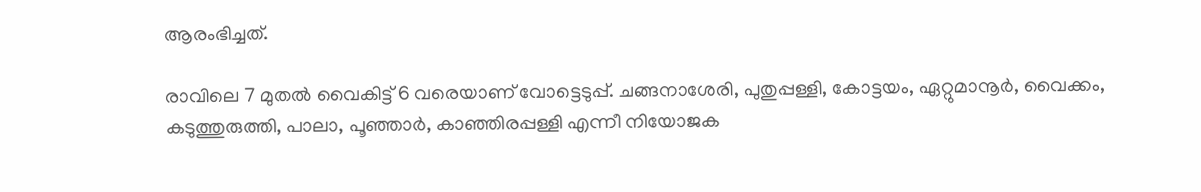ആരംഭിച്ചത്.

രാവിലെ 7 മുതൽ വൈകിട്ട് 6 വരെയാണ് വോട്ടെടുപ്പ്. ചങ്ങനാശേരി, പുതുപ്പള്ളി, കോട്ടയം, ഏറ്റുമാനൂർ, വൈക്കം, കടുത്തുരുത്തി, പാലാ, പൂഞ്ഞാർ, കാഞ്ഞിരപ്പള്ളി എന്നീ നിയോജക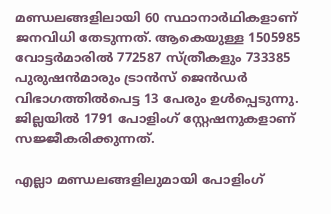മണ്ഡലങ്ങളിലായി 60 സ്ഥാനാർഥികളാണ് ജനവിധി തേടുന്നത്. ആകെയുള്ള 1505985 വോട്ടർമാരിൽ 772587 സ്ത്രീകളും 733385 പുരുഷൻമാരും ട്രാൻസ് ജെൻഡർ വിഭാഗത്തിൽപെട്ട 13 പേരും ഉൾപ്പെടുന്നു. ജില്ലയിൽ 1791 പോളിംഗ് സ്റ്റേഷനുകളാണ് സജ്ജീകരിക്കുന്നത്.

എല്ലാ മണ്ഡലങ്ങളിലുമായി പോളിംഗ്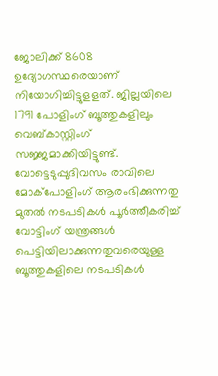ജോലിക്ക് 8608 ഉദ്യോഗസ്ഥരെയാണ് നിയോഗിച്ചിട്ടുളളത്. ജില്ലയിലെ 1791 പോളിംഗ് ബൂത്തുകളിലും വെബ്കാസ്റ്റിംഗ് സജ്ജമാക്കിയിട്ടുണ്ട്. വോട്ടെടുപ്പുദിവസം രാവിലെ മോക്പോളിംഗ് ആരംഭിക്കുന്നതു മുതൽ നടപടികൾ പൂർത്തീകരിച്ച് വോട്ടിംഗ് യന്ത്രങ്ങൾ പെട്ടിയിലാക്കുന്നതുവരെയുള്ള ബൂത്തുകളിലെ നടപടികൾ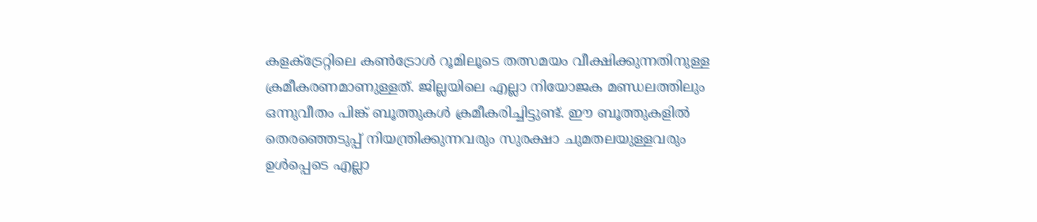കളക്ട്രേറ്റിലെ കൺട്രോൾ റൂമിലൂടെ തത്സമയം വീക്ഷിക്കുന്നതിനുള്ള ക്രമീകരണമാണുള്ളത്. ജില്ലയിലെ എല്ലാ നിയോജക മണ്ഡലത്തിലും ഒന്നുവീതം പിങ്ക് ബൂത്തുകൾ ക്രമീകരിച്ചിട്ടുണ്ട്. ഈ ബൂത്തുകളിൽ തെരഞ്ഞെടുപ്പ് നിയന്ത്രിക്കുന്നവരും സുരക്ഷാ ചുമതലയുള്ളവരും ഉൾപ്പെടെ എല്ലാ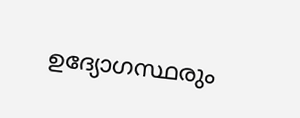ഉദ്യോഗസ്ഥരും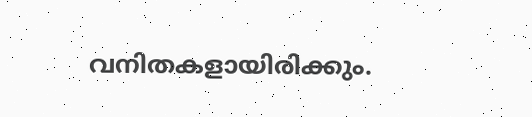വനിതകളായിരിക്കും.